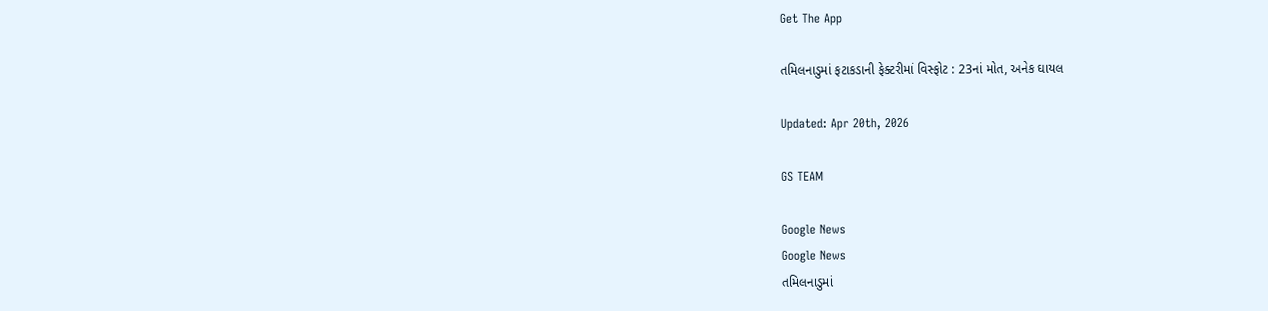Get The App

તમિલનાડુમાં ફટાકડાની ફેક્ટરીમાં વિસ્ફોટ : 23નાં મોત, અનેક ઘાયલ

Updated: Apr 20th, 2026

GS TEAM

Google News
Google News
તમિલનાડુમાં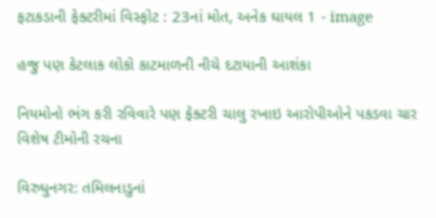ફટાકડાની ફેક્ટરીમાં વિસ્ફોટ : 23નાં મોત, અનેક ઘાયલ 1 - image

હજુ પણ કેટલાક લોકો કાટમાળની નીચે દટાયાની આશંકા

નિયમોનો ભંગ કરી રવિવારે પણ ફેક્ટરી ચાલુ રખાઇ આરોપીઓને પકડવા ચાર વિશેષ ટીમોની રચના

વિરુધુનગર: તમિલનાડુનાં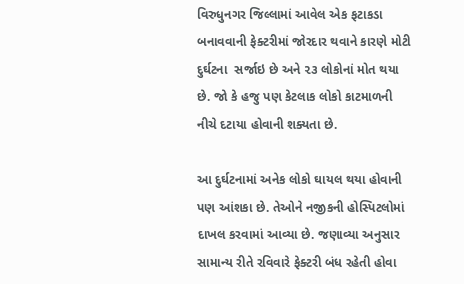વિરુધુનગર જિલ્લામાં આવેલ એક ફટાકડા બનાવવાની ફેક્ટરીમાં જોરદાર થવાને કારણે મોટી દુર્ઘટના  સર્જાઇ છે અને ૨૩ લોકોનાં મોત થયા છે. જો કે હજુ પણ કેટલાક લોકો કાટમાળની નીચે દટાયા હોવાની શક્યતા છે.

આ દુર્ઘટનામાં અનેક લોકો ઘાયલ થયા હોવાની પણ આંશકા છે. તેઓને નજીકની હોસ્પિટલોમાં દાખલ કરવામાં આવ્યા છે. જણાવ્યા અનુસાર સામાન્ય રીતે રવિવારે ફેક્ટરી બંધ રહેતી હોવા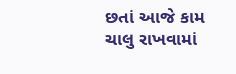છતાં આજે કામ ચાલુ રાખવામાં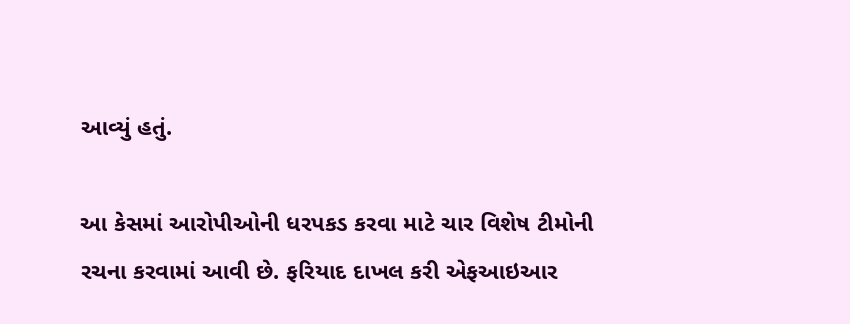આવ્યું હતું.

આ કેસમાં આરોપીઓની ધરપકડ કરવા માટે ચાર વિશેષ ટીમોની રચના કરવામાં આવી છે. ફરિયાદ દાખલ કરી એફઆઇઆર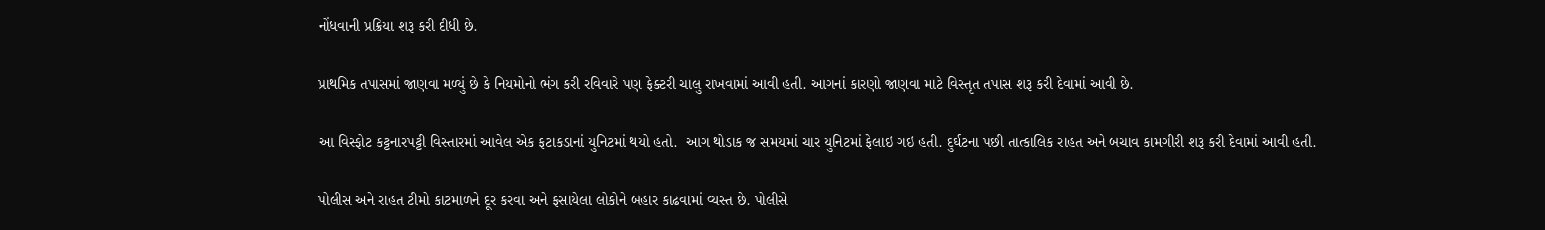નોંધવાની પ્રક્રિયા શરૂ કરી દીધી છે.

પ્રાથમિક તપાસમાં જાણવા મળ્યું છે કે નિયમોનો ભંગ કરી રવિવારે પણ ફેક્ટરી ચાલુ રાખવામાં આવી હતી. આગનાં કારણો જાણવા માટે વિસ્તૃત તપાસ શરૂ કરી દેવામાં આવી છે.

આ વિસ્ફોટ કટ્ટનારપટ્ટી વિસ્તારમાં આવેલ એક ફટાકડાનાં યુનિટમાં થયો હતો.  આગ થોડાક જ સમયમાં ચાર યુનિટમાં ફેલાઇ ગઇ હતી. દુર્ઘટના પછી તાત્કાલિક રાહત અને બચાવ કામગીરી શરૂ કરી દેવામાં આવી હતી.

પોલીસ અને રાહત ટીમો કાટમાળને દૂર કરવા અને ફસાયેલા લોકોને બહાર કાઢવામાં વ્યસ્ત છે. પોલીસે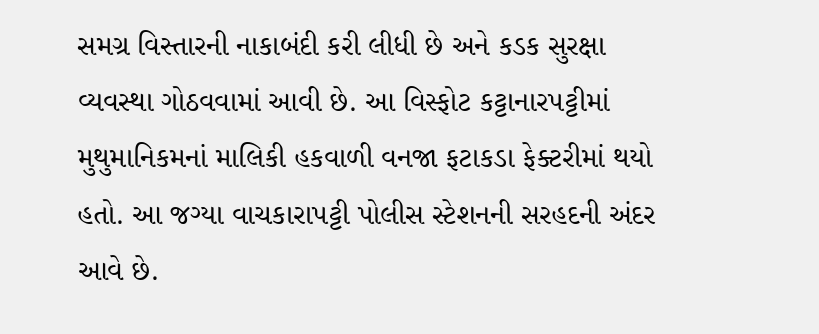સમગ્ર વિસ્તારની નાકાબંદી કરી લીધી છે અને કડક સુરક્ષા વ્યવસ્થા ગોઠવવામાં આવી છે. આ વિસ્ફોટ કટ્ટાનારપટ્ટીમાં મુથુમાનિકમનાં માલિકી હકવાળી વનજા ફટાકડા ફેક્ટરીમાં થયો હતો. આ જગ્યા વાચકારાપટ્ટી પોલીસ સ્ટેશનની સરહદની અંદર આવે છે.